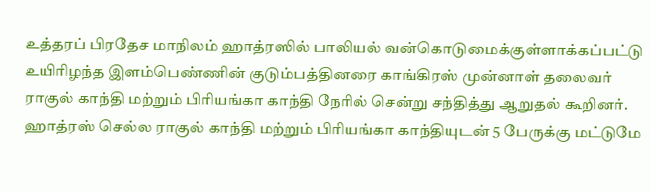உத்தரப் பிரதேச மாநிலம் ஹாத்ரஸில் பாலியல் வன்கொடுமைக்குள்ளாக்கப்பட்டு உயிரிழந்த இளம்பெண்ணின் குடும்பத்தினரை காங்கிரஸ் முன்னாள் தலைவர் ராகுல் காந்தி மற்றும் பிரியங்கா காந்தி நேரில் சென்று சந்தித்து ஆறுதல் கூறினர்.
ஹாத்ரஸ் செல்ல ராகுல் காந்தி மற்றும் பிரியங்கா காந்தியுடன் 5 பேருக்கு மட்டுமே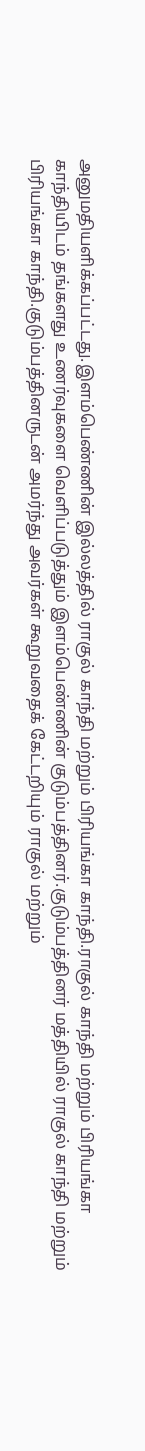அனுமதியளிக்கப்பட்டது.இளம்பெண்ணின் இல்லத்தில் ராகுல் காந்தி மற்றும் பிரியங்கா காந்தி.ராகுல் காந்தி மற்றும் பிரியங்கா காந்தியிடம் தங்களது உணர்வுகளை வெளிப்படுத்தும் இளம்பெண்ணின் குடும்பத்தினர்.குடும்பத்தினர் மத்தியில் ராகுல் காந்தி மற்றும் பிரியங்கா காந்தி.குடும்பத்தினருடன் அமர்ந்து அவர்கள் கூறுவதைக் கேட்டறியும் ராகுல் மற்றும்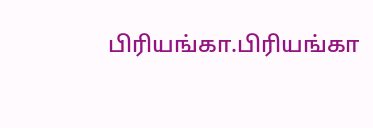பிரியங்கா.பிரியங்கா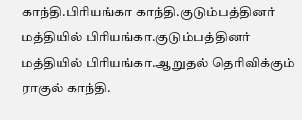காந்தி.பிரியங்கா காந்தி.குடும்பத்தினர் மத்தியில் பிரியங்கா.குடும்பத்தினர் மத்தியில் பிரியங்கா.ஆறுதல் தெரிவிக்கும் ராகுல் காந்தி.